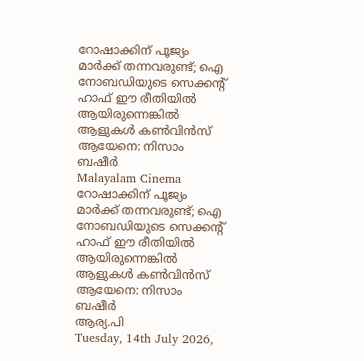റോഷാക്കിന് പൂജ്യം മാര്‍ക്ക് തന്നവരുണ്ട്; ഐ നോബഡിയുടെ സെക്കന്റ് ഹാഫ് ഈ രീതിയില്‍ ആയിരുന്നെങ്കില്‍ ആളുകള്‍ കണ്‍വിന്‍സ് ആയേനെ: നിസാം ബഷീര്‍
Malayalam Cinema
റോഷാക്കിന് പൂജ്യം മാര്‍ക്ക് തന്നവരുണ്ട്; ഐ നോബഡിയുടെ സെക്കന്റ് ഹാഫ് ഈ രീതിയില്‍ ആയിരുന്നെങ്കില്‍ ആളുകള്‍ കണ്‍വിന്‍സ് ആയേനെ: നിസാം ബഷീര്‍
ആര്യ.പി
Tuesday, 14th July 2026,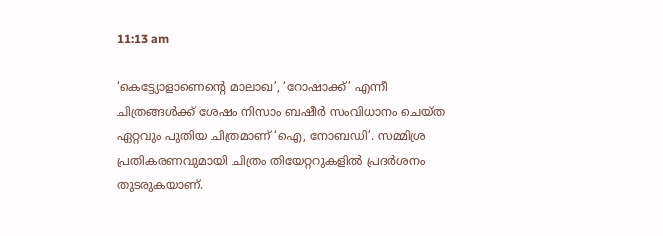11:13 am

‘കെട്ട്യോളാണെന്റെ മാലാഖ’, ‘റോഷാക്ക്’ എന്നീ ചിത്രങ്ങള്‍ക്ക് ശേഷം നിസാം ബഷീര്‍ സംവിധാനം ചെയ്ത ഏറ്റവും പുതിയ ചിത്രമാണ് ‘ഐ, നോബഡി’. സമ്മിശ്ര പ്രതികരണവുമായി ചിത്രം തിയേറ്ററുകളില്‍ പ്രദര്‍ശനം തുടരുകയാണ്.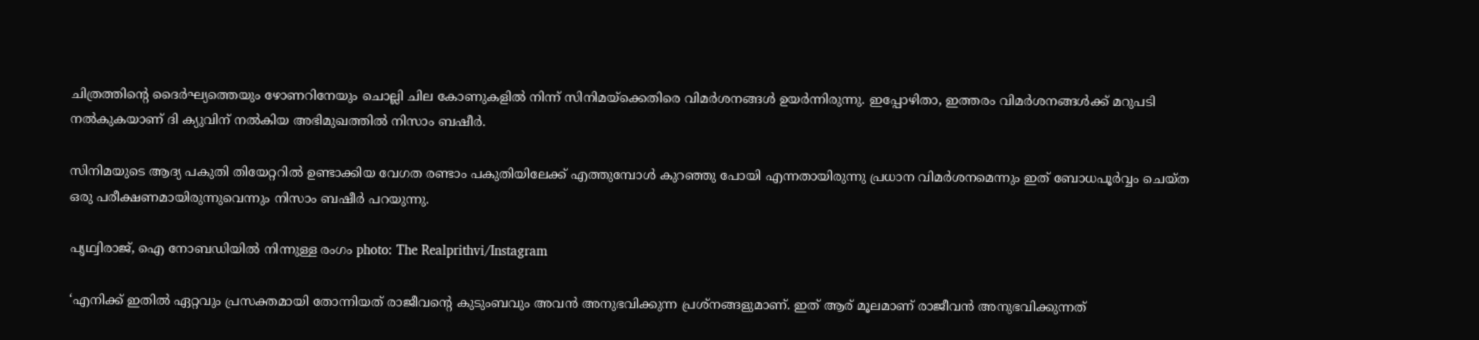ചിത്രത്തിന്റെ ദൈര്‍ഘ്യത്തെയും ഴോണറിനേയും ചൊല്ലി ചില കോണുകളില്‍ നിന്ന് സിനിമയ്‌ക്കെതിരെ വിമര്‍ശനങ്ങള്‍ ഉയര്‍ന്നിരുന്നു. ഇപ്പോഴിതാ, ഇത്തരം വിമര്‍ശനങ്ങള്‍ക്ക് മറുപടി നല്‍കുകയാണ് ദി ക്യുവിന് നല്‍കിയ അഭിമുഖത്തില്‍ നിസാം ബഷീര്‍.

സിനിമയുടെ ആദ്യ പകുതി തിയേറ്ററില്‍ ഉണ്ടാക്കിയ വേഗത രണ്ടാം പകുതിയിലേക്ക് എത്തുമ്പോള്‍ കുറഞ്ഞു പോയി എന്നതായിരുന്നു പ്രധാന വിമര്‍ശനമെന്നും ഇത് ബോധപൂര്‍വ്വം ചെയ്ത ഒരു പരീക്ഷണമായിരുന്നുവെന്നും നിസാം ബഷീര്‍ പറയുന്നു.

പൃഥ്വിരാജ്, ഐ നോബഡിയില്‍ നിന്നുള്ള രംഗം photo: The Realprithvi/Instagram

‘എനിക്ക് ഇതില്‍ ഏറ്റവും പ്രസക്തമായി തോന്നിയത് രാജീവന്റെ കുടുംബവും അവന്‍ അനുഭവിക്കുന്ന പ്രശ്‌നങ്ങളുമാണ്. ഇത് ആര് മൂലമാണ് രാജീവന്‍ അനുഭവിക്കുന്നത്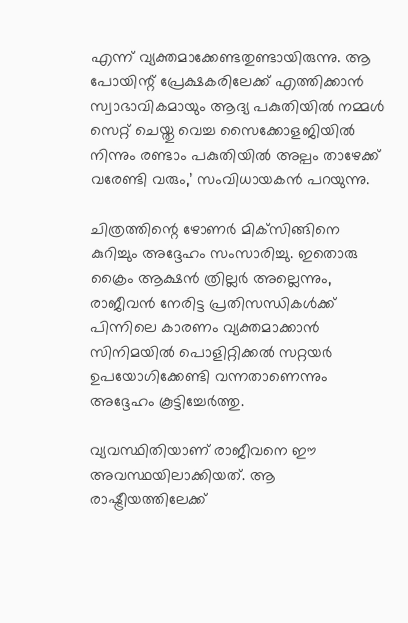എന്ന് വ്യക്തമാക്കേണ്ടതുണ്ടായിരുന്നു. ആ പോയിന്റ് പ്രേക്ഷകരിലേക്ക് എത്തിക്കാന്‍ സ്വാഭാവികമായും ആദ്യ പകുതിയില്‍ നമ്മള്‍ സെറ്റ് ചെയ്തു വെച്ച സൈക്കോളജിയില്‍ നിന്നും രണ്ടാം പകുതിയില്‍ അല്പം താഴേക്ക് വരേണ്ടി വരും,’ സംവിധായകന്‍ പറയുന്നു.

ചിത്രത്തിന്റെ ഴോണര്‍ മിക്‌സിങ്ങിനെ കുറിച്ചും അദ്ദേഹം സംസാരിച്ചു. ഇതൊരു ക്രൈം ആക്ഷന്‍ ത്രില്ലര്‍ അല്ലെന്നും, രാജീവന്‍ നേരിട്ട പ്രതിസന്ധികള്‍ക്ക് പിന്നിലെ കാരണം വ്യക്തമാക്കാന്‍ സിനിമയില്‍ പൊളിറ്റിക്കല്‍ സറ്റയര്‍ ഉപയോഗിക്കേണ്ടി വന്നതാണെന്നും അദ്ദേഹം കൂട്ടിച്ചേര്‍ത്തു.

വ്യവസ്ഥിതിയാണ് രാജീവനെ ഈ അവസ്ഥയിലാക്കിയത്. ആ രാഷ്ട്രീയത്തിലേക്ക്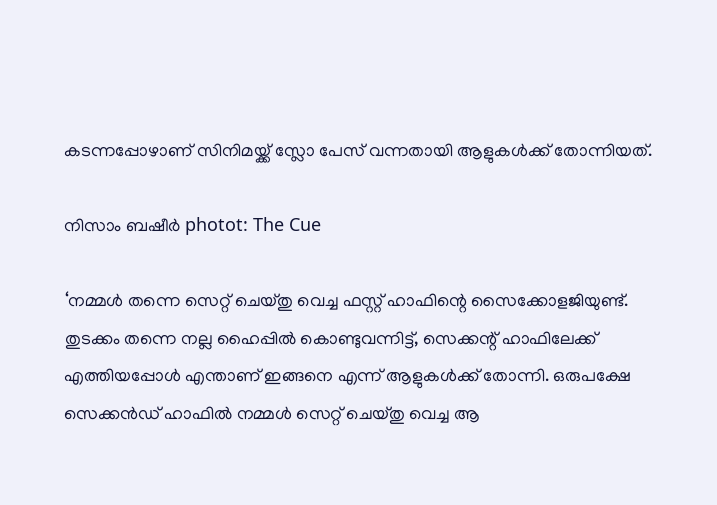കടന്നപ്പോഴാണ് സിനിമയ്ക്ക് സ്ലോ പേസ് വന്നതായി ആളുകള്‍ക്ക് തോന്നിയത്.

നിസാം ബഷീര്‍ photot: The Cue

‘നമ്മള്‍ തന്നെ സെറ്റ് ചെയ്തു വെച്ച ഫസ്റ്റ് ഹാഫിന്റെ സൈക്കോളജിയുണ്ട്. തുടക്കം തന്നെ നല്ല ഹൈപ്പില്‍ കൊണ്ടുവന്നിട്ട്, സെക്കന്റ് ഹാഫിലേക്ക് എത്തിയപ്പോള്‍ എന്താണ് ഇങ്ങനെ എന്ന് ആളുകള്‍ക്ക് തോന്നി. ഒരുപക്ഷേ സെക്കന്‍ഡ് ഹാഫില്‍ നമ്മള്‍ സെറ്റ് ചെയ്തു വെച്ച ആ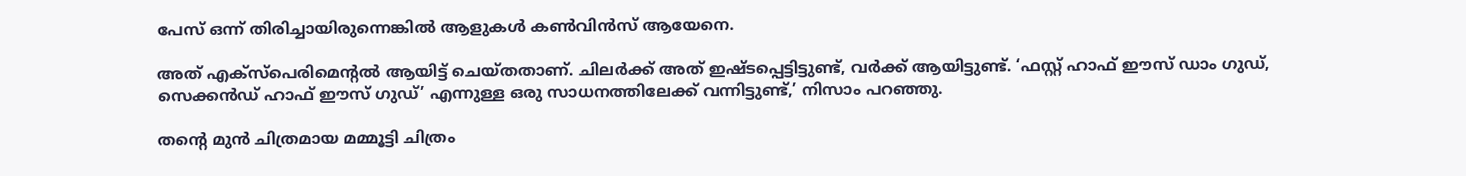പേസ് ഒന്ന് തിരിച്ചായിരുന്നെങ്കില്‍ ആളുകള്‍ കണ്‍വിന്‍സ് ആയേനെ.

അത് എക്‌സ്‌പെരിമെന്റല്‍ ആയിട്ട് ചെയ്തതാണ്. ചിലര്‍ക്ക് അത് ഇഷ്ടപ്പെട്ടിട്ടുണ്ട്, വര്‍ക്ക് ആയിട്ടുണ്ട്. ‘ഫസ്റ്റ് ഹാഫ് ഈസ് ഡാം ഗുഡ്, സെക്കന്‍ഡ് ഹാഫ് ഈസ് ഗുഡ്’ എന്നുള്ള ഒരു സാധനത്തിലേക്ക് വന്നിട്ടുണ്ട്,’ നിസാം പറഞ്ഞു.

തന്റെ മുന്‍ ചിത്രമായ മമ്മൂട്ടി ചിത്രം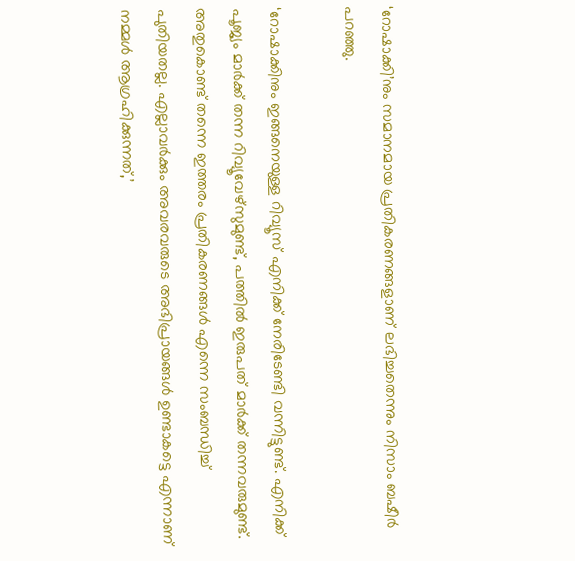‘റോഷാക്കി’നും സമാനമായ പ്രതികരണങ്ങളാണ് ലഭിച്ചതെന്നും നിസാം ബഷീര്‍ പറഞ്ഞു.

‘റോഷാക്കിനും ഇങ്ങനെയുള്ള റിവ്യൂസ് എനിക്ക് നേരിടേണ്ടി വന്നിട്ടുണ്ട്. എനിക്ക് പൂജ്യം മാര്‍ക്ക് തന്ന റിവ്യൂവേഴ്‌സുമുണ്ട്, പത്തില്‍ ഇരുപത് മാര്‍ക്ക് തന്നവരുമുണ്ട്. അതുകൊണ്ട് തന്നെ ഇത്തരം പ്രതികരണങ്ങള്‍ എന്നെ സംബന്ധിച്ച് പുതിയതല്ല. എല്ലാവര്‍ക്കും അവരവരുടെ അഭിപ്രായങ്ങള്‍ ഉണ്ടാകട്ടെ എന്നാണ് നമ്മള്‍ ആഗ്രഹിക്കുന്നത്,’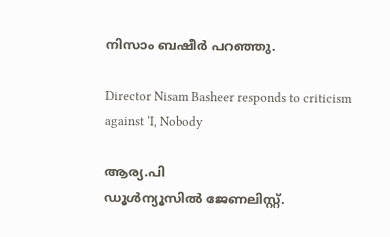നിസാം ബഷീര്‍ പറഞ്ഞു.

Director Nisam Basheer responds to criticism against ‘I, Nobody

ആര്യ.പി
ഡൂള്‍ന്യൂസില്‍ ജേണലിസ്റ്റ്.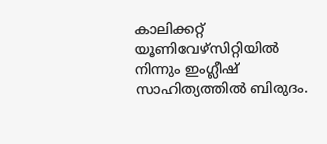കാലിക്കറ്റ് യൂണിവേഴ്‌സിറ്റിയില്‍ നിന്നും ഇംഗ്ലീഷ് സാഹിത്യത്തില്‍ ബിരുദം.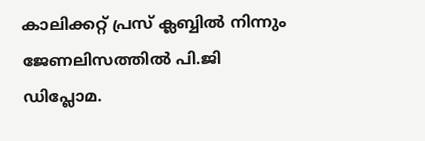കാലിക്കറ്റ് പ്രസ് ക്ലബ്ബില്‍ നിന്നും ജേണലിസത്തില്‍ പി.ജി ഡിപ്ലോമ.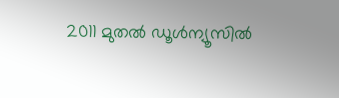2011 മുതല്‍ ഡൂള്‍ന്യൂസില്‍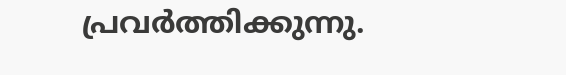പ്രവര്‍ത്തിക്കുന്നു.